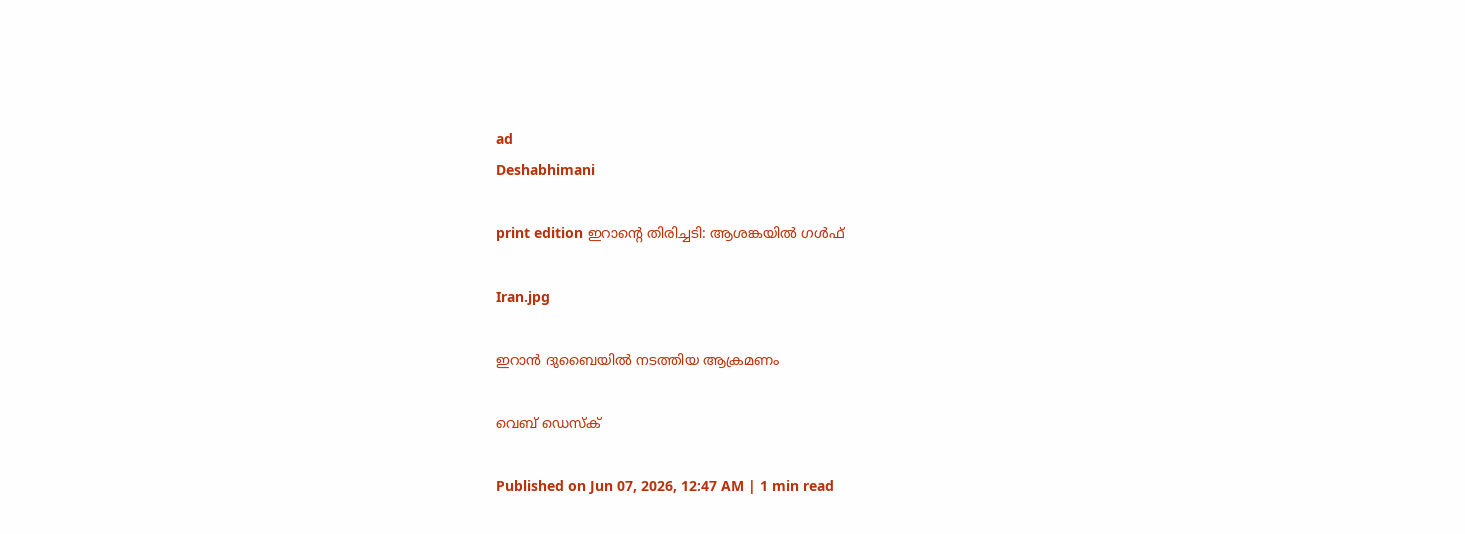ad
Deshabhimani

print edition ഇറാന്റെ തിരിച്ചടി: ആശങ്കയിൽ ഗൾഫ്

Iran.jpg

ഇറാൻ ദുബൈയിൽ നടത്തിയ ആക്രമണം

വെബ് ഡെസ്ക്

Published on Jun 07, 2026, 12:47 AM | 1 min read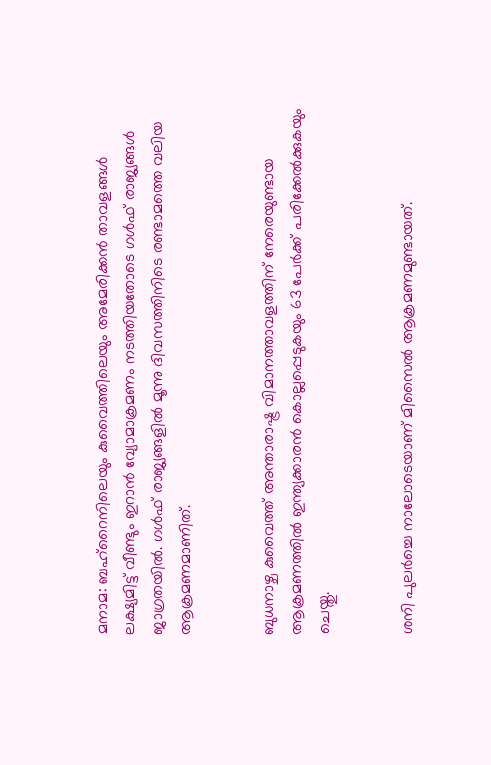മനാമ: ബഹ്‌റൈനിലെയും കുവൈത്തിലെയും അമേരിക്കൻ താവളങ്ങൾ ലക്ഷ്യമിട്ട് വീണ്ടും ഇറാൻ വ്യോമാക്രമണം നടത്തിയതോടെ ഗൾഫ്‌ രാജ്യങ്ങൾ ജാഗ്രതയിൽ. ഗൾഫ് രാജ്യങ്ങളിൽ മൂന്നു ദിവസത്തിനിടെ രണ്ടാമത്തെ വലിയ ആക്രമണമാണിത്.


ബുധനാഴ്ച കുവൈത്ത്‌ അന്താരാഷ്ട്ര വിമാനത്താവളത്തിന് നേരെയുണ്ടായ ആക്രമണത്തിൽ ഇന്ത്യക്കാരൻ കൊല്ലപ്പെടുകയും 63 പേർക്ക് പരിക്കേൽക്കുകയും ചെയ്തു.


ശനി പുലർച്ചെ നാലോടെയാണ് മിസൈൽ ആക്രമണമുണ്ടായത്.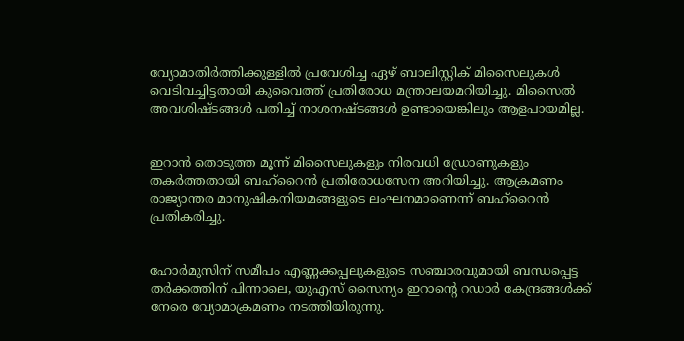വ്യോമാതിർത്തിക്കുള്ളിൽ പ്രവേശിച്ച ഏഴ് ബാലിസ്റ്റിക് മിസൈലുകൾ വെടിവച്ചിട്ടതായി കുവൈത്ത്‌ പ്രതിരോധ മന്ത്രാലയമറിയിച്ചു. മിസൈൽ അവശിഷ്ടങ്ങൾ പതിച്ച് നാശനഷ്ടങ്ങൾ ഉണ്ടായെങ്കിലും ആളപായമില്ല.


ഇറാൻ തൊടുത്ത മൂന്ന് മിസൈലുകളും നിരവധി ഡ്രോണുകളും തകർത്തതായി ബഹ്‌റൈൻ പ്രതിരോധസേന അറിയിച്ചു. ആക്രമണം രാജ്യാന്തര മാനുഷികനിയമങ്ങളുടെ ലംഘനമാണെന്ന് ബഹ്‌റൈൻ പ്രതികരിച്ചു.


ഹോർമുസിന് സമീപം എണ്ണക്കപ്പലുകളുടെ സഞ്ചാരവുമായി ബന്ധപ്പെട്ട തർക്കത്തിന് പിന്നാലെ, യുഎസ് സൈന്യം ഇറാന്റെ റഡാർ കേന്ദ്രങ്ങൾക്ക് നേരെ വ്യോമാക്രമണം നടത്തിയിരുന്നു.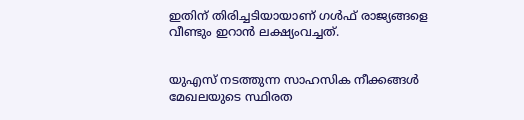ഇതിന് തിരിച്ചടിയായാണ് ഗൾഫ് രാജ്യങ്ങളെ വീണ്ടും ഇറാൻ ലക്ഷ്യംവച്ചത്.


യുഎസ് നടത്തുന്ന സാഹസിക നീക്കങ്ങൾ മേഖലയുടെ സ്ഥിരത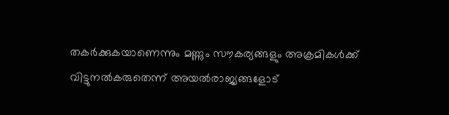തകർക്കുകയാണെന്നും മണ്ണും സൗകര്യങ്ങളും അക്രമികൾക്ക് വിട്ടുനൽകരുതെന്ന് അയൽരാജ്യങ്ങളോട്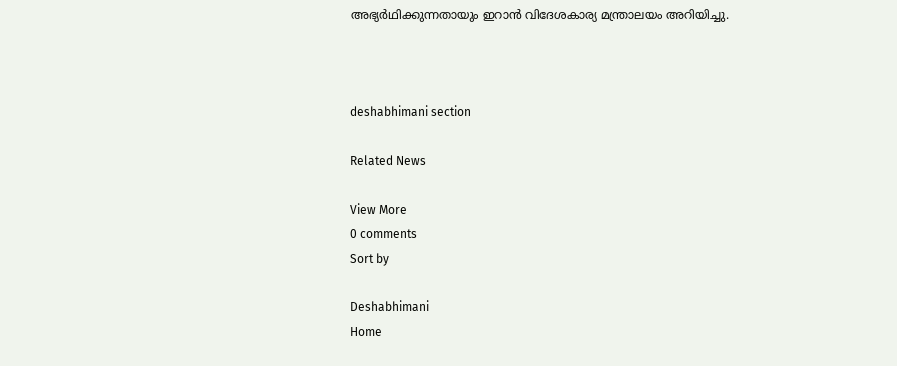അഭ്യർഥിക്കുന്നതായും ഇറാൻ വിദേശകാര്യ മന്ത്രാലയം അറിയിച്ചു.



deshabhimani section

Related News

View More
0 comments
Sort by

Deshabhimani
Home